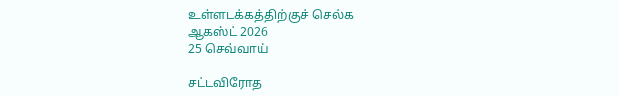உள்ளடக்கத்திற்குச் செல்க
ஆகஸ்ட் 2026
25 செவ்வாய்

சட்டவிரோத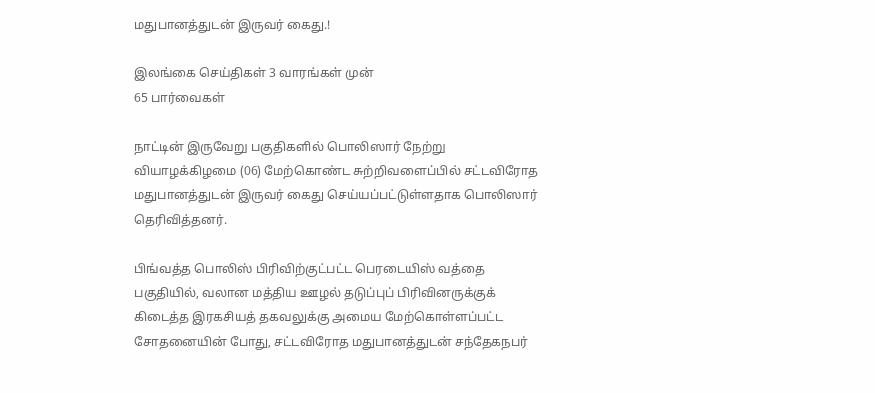மதுபானத்துடன் இருவர் கைது.!

இலங்கை செய்திகள் 3 வாரங்கள் முன்
65 பார்வைகள்

நாட்டின் இருவேறு பகுதிகளில் பொலிஸார் நேற்று வியாழக்கிழமை (06) மேற்கொண்ட சுற்றிவளைப்பில் சட்டவிரோத மதுபானத்துடன் இருவர் கைது செய்யப்பட்டுள்ளதாக பொலிஸார் தெரிவித்தனர்.

பிங்வத்த பொலிஸ் பிரிவிற்குட்பட்ட பெரடையிஸ் வத்தை பகுதியில், வலான மத்திய ஊழல் தடுப்புப் பிரிவினருக்குக் கிடைத்த இரகசியத் தகவலுக்கு அமைய மேற்கொள்ளப்பட்ட சோதனையின் போது, சட்டவிரோத மதுபானத்துடன் சந்தேகநபர்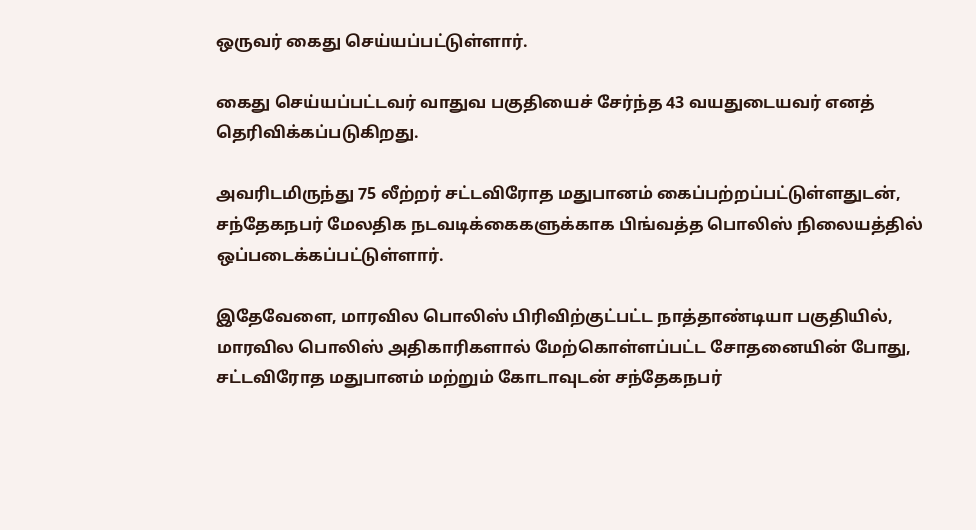ஒருவர் கைது செய்யப்பட்டுள்ளார்.

கைது செய்யப்பட்டவர் வாதுவ பகுதியைச் சேர்ந்த 43 வயதுடையவர் எனத் தெரிவிக்கப்படுகிறது.

அவரிடமிருந்து 75 லீற்றர் சட்டவிரோத மதுபானம் கைப்பற்றப்பட்டுள்ளதுடன், சந்தேகநபர் மேலதிக நடவடிக்கைகளுக்காக பிங்வத்த பொலிஸ் நிலையத்தில் ஒப்படைக்கப்பட்டுள்ளார்.

இதேவேளை, மாரவில பொலிஸ் பிரிவிற்குட்பட்ட நாத்தாண்டியா பகுதியில், மாரவில பொலிஸ் அதிகாரிகளால் மேற்கொள்ளப்பட்ட சோதனையின் போது, சட்டவிரோத மதுபானம் மற்றும் கோடாவுடன் சந்தேகநபர்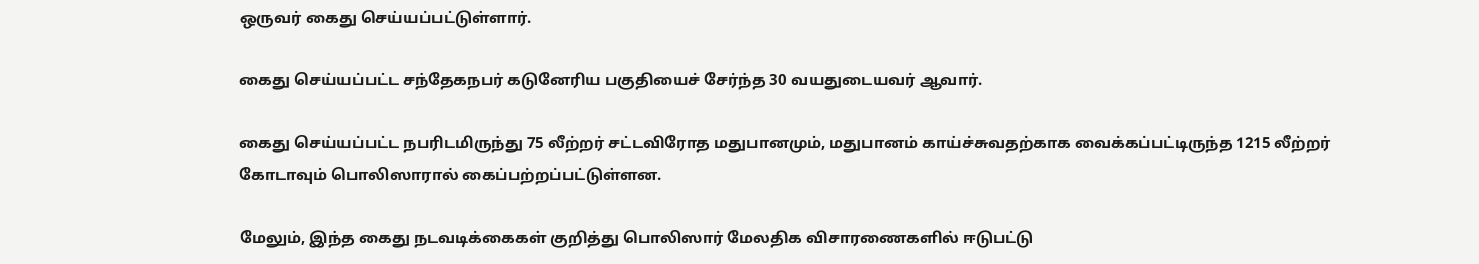ஒருவர் கைது செய்யப்பட்டுள்ளார்.

கைது செய்யப்பட்ட சந்தேகநபர் கடுனேரிய பகுதியைச் சேர்ந்த 30 வயதுடையவர் ஆவார்.

கைது செய்யப்பட்ட நபரிடமிருந்து 75 லீற்றர் சட்டவிரோத மதுபானமும், மதுபானம் காய்ச்சுவதற்காக வைக்கப்பட்டிருந்த 1215 லீற்றர் கோடாவும் பொலிஸாரால் கைப்பற்றப்பட்டுள்ளன.

மேலும், இந்த கைது நடவடிக்கைகள் குறித்து பொலிஸார் மேலதிக விசாரணைகளில் ஈடுபட்டு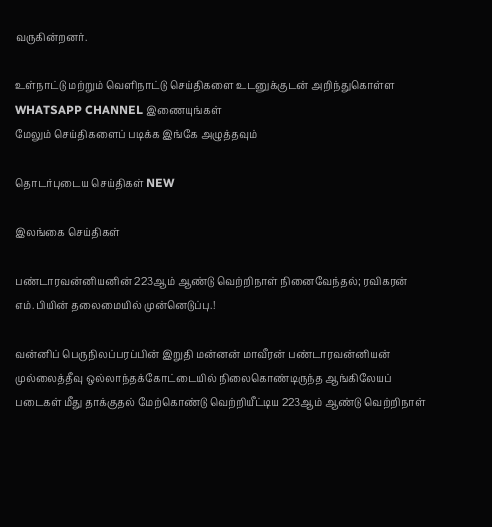வருகின்றனர்.

உள்நாட்டு மற்றும் வெளிநாட்டு செய்திகளை உடனுக்குடன் அறிந்துகொள்ள WHATSAPP CHANNEL இணையுங்கள்
மேலும் செய்திகளைப் படிக்க இங்கே அழுத்தவும்

தொடர்புடைய செய்திகள் NEW

இலங்கை செய்திகள்

பண்டாரவன்னியனின் 223ஆம் ஆண்டு வெற்றிநாள் நினைவேந்தல்; ரவிகரன் எம்.பியின் தலைமையில் முன்னெடுப்பு.!

வன்னிப் பெருநிலப்பரப்பின் இறுதி மன்னன் மாவீரன் பண்டாரவன்னியன் முல்லைத்தீவு ஒல்லாந்தக்கோட்டையில் நிலைகொண்டிருந்த ஆங்கிலேயப் படைகள் மீது தாக்குதல் மேற்கொண்டு வெற்றியீட்டிய 223ஆம் ஆண்டு வெற்றிநாள்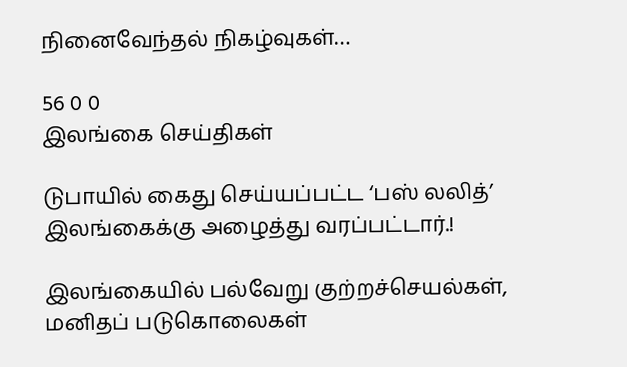நினைவேந்தல் நிகழ்வுகள்…

56 0 0
இலங்கை செய்திகள்

டுபாயில் கைது செய்யப்பட்ட ‘பஸ் லலித்’ இலங்கைக்கு அழைத்து வரப்பட்டார்.!

இலங்கையில் பல்வேறு குற்றச்செயல்கள், மனிதப் படுகொலைகள்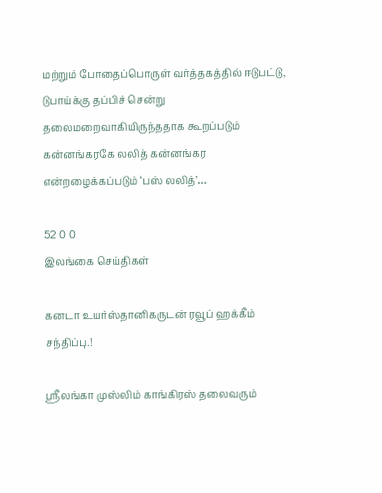மற்றும் போதைப்பொருள் வர்த்தகத்தில் ஈடுபட்டு, டுபாய்க்கு தப்பிச் சென்று தலைமறைவாகியிருந்ததாக கூறப்படும் கன்னங்கரகே லலித் கன்னங்கர என்றழைக்கப்படும் ‘பஸ் லலித்’…

52 0 0
இலங்கை செய்திகள்

கனடா உயர்ஸ்தானிகருடன் ரவூப் ஹக்கீம் சந்திப்பு.!

ஸ்ரீலங்கா முஸ்லிம் காங்கிரஸ் தலைவரும்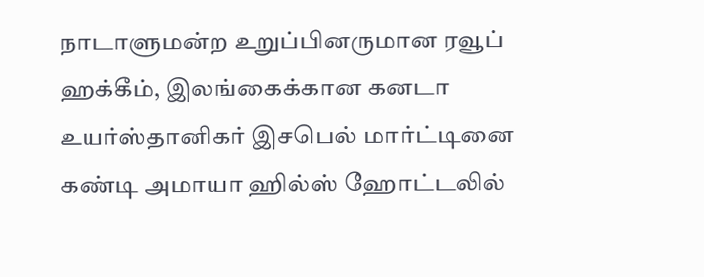நாடாளுமன்ற உறுப்பினருமான ரவூப் ஹக்கீம், இலங்கைக்கான கனடா உயர்ஸ்தானிகர் இசபெல் மார்ட்டினை கண்டி அமாயா ஹில்ஸ் ஹோட்டலில்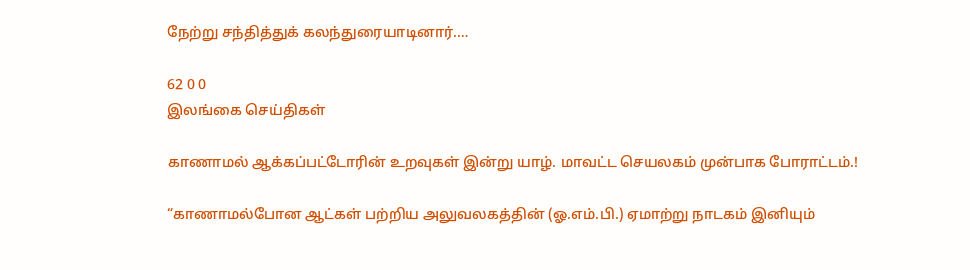நேற்று சந்தித்துக் கலந்துரையாடினார்.…

62 0 0
இலங்கை செய்திகள்

காணாமல் ஆக்கப்பட்டோரின் உறவுகள் இன்று யாழ். மாவட்ட செயலகம் முன்பாக போராட்டம்.!

“காணாமல்போன ஆட்கள் பற்றிய அலுவலகத்தின் (ஓ.எம்.பி.) ஏமாற்று நாடகம் இனியும்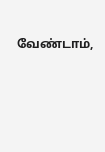வேண்டாம்,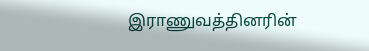இராணுவத்தினரின்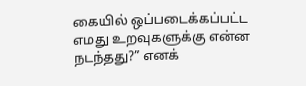கையில் ஒப்படைக்கப்பட்ட எமது உறவுகளுக்கு என்ன நடந்தது?” எனக்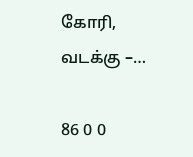கோரி, வடக்கு –…

86 0 0